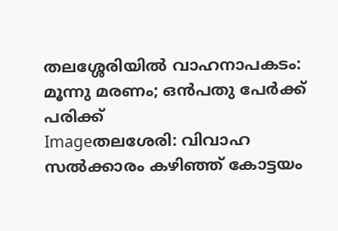തലശ്ശേരിയില്‍ വാഹനാപകടം: മൂന്നു മരണം; ഒന്‍പതു പേര്‍ക്ക് പരിക്ക്
Imageതലശേരി: വിവാഹ സല്‍ക്കാരം കഴിഞ്ഞ് കോട്ടയം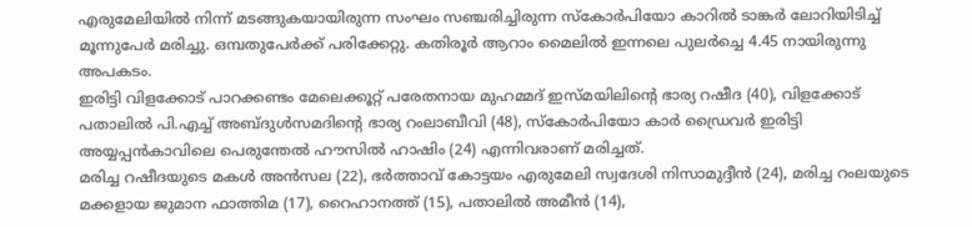എരുമേലിയില്‍ നിന്ന് മടങ്ങുകയായിരുന്ന സംഘം സഞ്ചരിച്ചിരുന്ന സ്‌കോര്‍പിയോ കാറില്‍ ടാങ്കര്‍ ലോറിയിടിച്ച് മൂന്നുപേര്‍ മരിച്ചു. ഒമ്പതുപേര്‍ക്ക് പരിക്കേറ്റു. കതിരൂര്‍ ആറാം മൈലില്‍ ഇന്നലെ പുലര്‍ച്ചെ 4.45 നായിരുന്നു അപകടം.
ഇരിട്ടി വിളക്കോട് പാറക്കണ്ടം മേലെക്കൂറ്റ് പരേതനായ മുഹമ്മദ് ഇസ്മയിലിന്റെ ഭാര്യ റഷീദ (40), വിളക്കോട് പതാലില്‍ പി.എച്ച് അബ്ദുള്‍സമദിന്റെ ഭാര്യ റംലാബീവി (48), സ്‌കോര്‍പിയോ കാര്‍ ഡ്രൈവര്‍ ഇരിട്ടി അയ്യപ്പന്‍കാവിലെ പെരുന്തേല്‍ ഹൗസില്‍ ഹാഷിം (24) എന്നിവരാണ് മരിച്ചത്.
മരിച്ച റഷീദയുടെ മകള്‍ അന്‍സല (22), ഭര്‍ത്താവ് കോട്ടയം എരുമേലി സ്വദേശി നിസാമുദ്ദീന്‍ (24), മരിച്ച റംലയുടെ മക്കളായ ജുമാന ഫാത്തിമ (17), റൈഹാനത്ത് (15), പതാലില്‍ അമീന്‍ (14),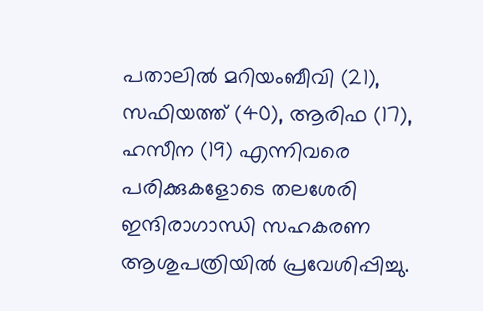പതാലില്‍ മറിയംബീവി (21), സഫിയത്ത് (40), ആരിഫ (17), ഹസീന (19) എന്നിവരെ പരിക്കുകളോടെ തലശേരി ഇന്ദിരാഗാന്ധി സഹകരണ ആശുപത്രിയില്‍ പ്രവേശിപ്പിച്ചു.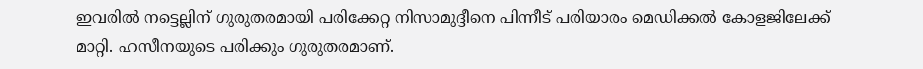ഇവരില്‍ നട്ടെല്ലിന് ഗുരുതരമായി പരിക്കേറ്റ നിസാമുദ്ദീനെ പിന്നീട് പരിയാരം മെഡിക്കല്‍ കോളജിലേക്ക് മാറ്റി. ഹസീനയുടെ പരിക്കും ഗുരുതരമാണ്.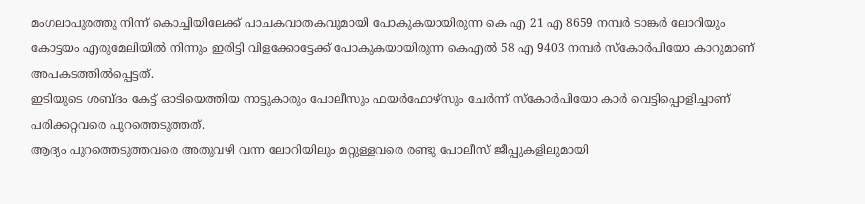മംഗലാപുരത്തു നിന്ന് കൊച്ചിയിലേക്ക് പാചകവാതകവുമായി പോകുകയായിരുന്ന കെ എ 21 എ 8659 നമ്പര്‍ ടാങ്കര്‍ ലോറിയും കോട്ടയം എരുമേലിയില്‍ നിന്നും ഇരിട്ടി വിളക്കോട്ടേക്ക് പോകുകയായിരുന്ന കെഎല്‍ 58 എ 9403 നമ്പര്‍ സ്‌കോര്‍പിയോ കാറുമാണ് അപകടത്തില്‍പ്പെട്ടത്.
ഇടിയുടെ ശബ്ദം കേട്ട് ഓടിയെത്തിയ നാട്ടുകാരും പോലീസും ഫയര്‍ഫോഴ്‌സും ചേര്‍ന്ന് സ്‌കോര്‍പിയോ കാര്‍ വെട്ടിപ്പൊളിച്ചാണ് പരിക്കറ്റവരെ പുറത്തെടുത്തത്.
ആദ്യം പുറത്തെടുത്തവരെ അതുവഴി വന്ന ലോറിയിലും മറ്റുള്ളവരെ രണ്ടു പോലീസ് ജീപ്പുകളിലുമായി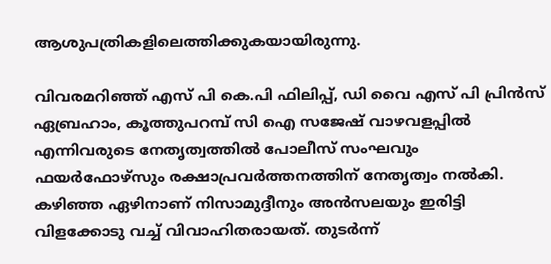ആശുപത്രികളിലെത്തിക്കുകയായിരുന്നു.

വിവരമറിഞ്ഞ് എസ് പി കെ.പി ഫിലിപ്പ്, ഡി വൈ എസ് പി പ്രിന്‍സ് ഏബ്രഹാം, കൂത്തുപറമ്പ് സി ഐ സജേഷ് വാഴവളപ്പില്‍ എന്നിവരുടെ നേതൃത്വത്തില്‍ പോലീസ് സംഘവും ഫയര്‍ഫോഴ്‌സും രക്ഷാപ്രവര്‍ത്തനത്തിന് നേതൃത്വം നല്‍കി.
കഴിഞ്ഞ ഏഴിനാണ് നിസാമുദ്ദീനും അന്‍സലയും ഇരിട്ടി വിളക്കോടു വച്ച് വിവാഹിതരായത്. തുടര്‍ന്ന്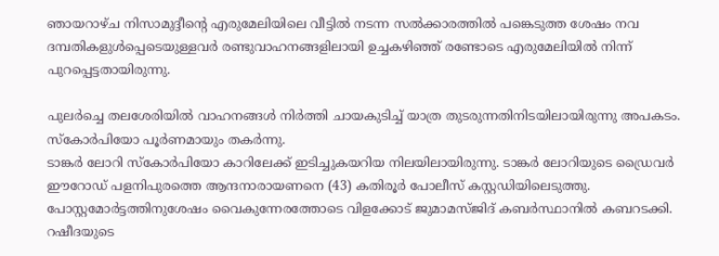ഞായറാഴ്ച നിസാമുദ്ദീന്റെ എരുമേലിയിലെ വീട്ടില്‍ നടന്ന സല്‍ക്കാരത്തില്‍ പങ്കെടുത്ത ശേഷം നവ ദമ്പതികളുള്‍പ്പെടെയുള്ളവര്‍ രണ്ടുവാഹനങ്ങളിലായി ഉച്ചകഴിഞ്ഞ് രണ്ടോടെ എരുമേലിയില്‍ നിന്ന് പുറപ്പെട്ടതായിരുന്നു.

പുലര്‍ച്ചെ തലശേരിയില്‍ വാഹനങ്ങള്‍ നിര്‍ത്തി ചായകുടിച്ച് യാത്ര തുടരുന്നതിനിടയിലായിരുന്നു അപകടം. സ്‌കോര്‍പിയോ പൂര്‍ണമായും തകര്‍ന്നു.
ടാങ്കര്‍ ലോറി സ്‌കോര്‍പിയോ കാറിലേക്ക് ഇടിച്ചുകയറിയ നിലയിലായിരുന്നു. ടാങ്കര്‍ ലോറിയുടെ ഡ്രൈവര്‍ ഈറോഡ് പളനിപുരത്തെ ആന്ദനാരായണനെ (43) കതിരൂര്‍ പോലീസ് കസ്റ്റഡിയിലെടുത്തു. പോസ്റ്റമോര്‍ട്ടത്തിനുശേഷം വൈകുന്നേരത്തോടെ വിളക്കോട് ജുമാമസ്ജിദ് കബര്‍സ്ഥാനില്‍ കബറടക്കി. റഷീദയുടെ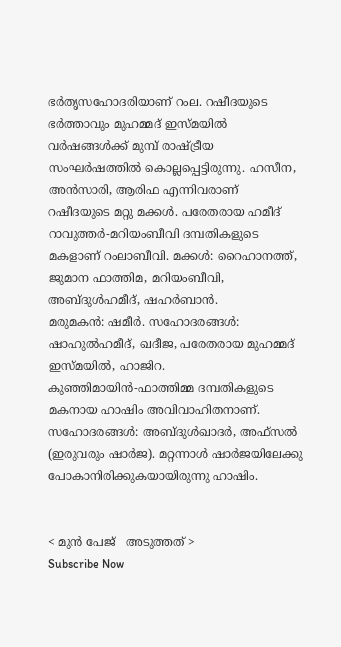ഭര്‍തൃസഹോദരിയാണ് റംല. റഷീദയുടെ ഭര്‍ത്താവും മുഹമ്മദ് ഇസ്മയില്‍ വര്‍ഷങ്ങള്‍ക്ക് മുമ്പ് രാഷ്ട്രീയ സംഘര്‍ഷത്തില്‍ കൊല്ലപ്പെട്ടിരുന്നു. ഹസീന, അന്‍സാരി, ആരിഫ എന്നിവരാണ് റഷീദയുടെ മറ്റു മക്കള്‍. പരേതരായ ഹമീദ് റാവുത്തര്‍-മറിയംബീവി ദമ്പതികളുടെ മകളാണ് റംലാബീവി. മക്കള്‍: റൈഹാനത്ത്, ജുമാന ഫാത്തിമ, മറിയംബീവി, അബ്ദുള്‍ഹമീദ്, ഷഹര്‍ബാന്‍.
മരുമകന്‍: ഷമീര്‍. സഹോദരങ്ങള്‍: ഷാഹുല്‍ഹമീദ്, ഖദീജ, പരേതരായ മുഹമ്മദ് ഇസ്മയില്‍, ഹാജിറ. കുഞ്ഞിമായിന്‍-ഫാത്തിമ്മ ദമ്പതികളുടെ മകനായ ഹാഷിം അവിവാഹിതനാണ്. സഹോദരങ്ങള്‍: അബ്ദുള്‍ഖാദര്‍, അഫ്‌സല്‍ (ഇരുവരും ഷാര്‍ജ). മറ്റന്നാള്‍ ഷാര്‍ജയിലേക്കു പോകാനിരിക്കുകയായിരുന്നു ഹാഷിം.


< മുന്‍ പേജ്‌   അടുത്തത് >
Subscribe Now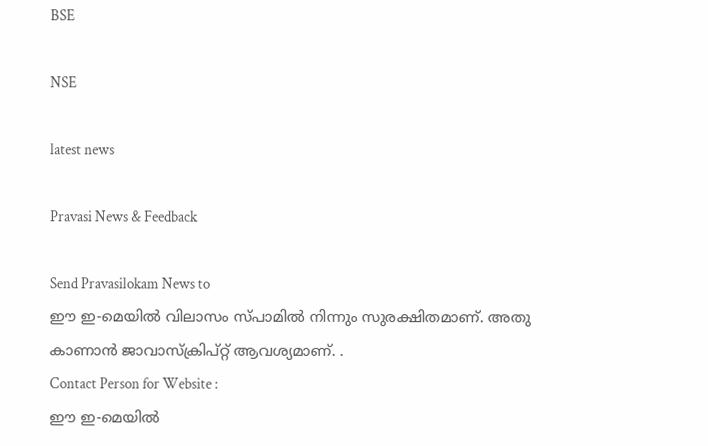BSE

NSE

latest news

Pravasi News & Feedback

Send Pravasilokam News to
ഈ ഇ-മെയില്‍ വിലാസം സ്‌പാമില്‍ നിന്നും സുരക്ഷിതമാണ്‌. അതു കാണാന്‍ ജാവാസ്ക്രിപ്റ്റ്‌ ആവശ്യമാണ്‌. .
Contact Person for Website :
ഈ ഇ-മെയില്‍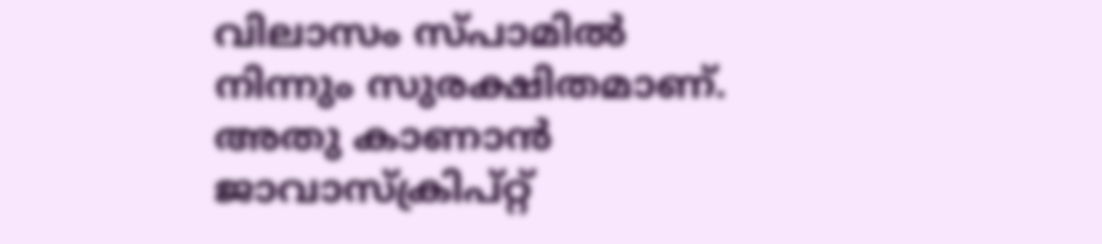വിലാസം സ്‌പാമില്‍ നിന്നും സുരക്ഷിതമാണ്‌. അതു കാണാന്‍ ജാവാസ്ക്രിപ്റ്റ്‌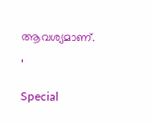ആവശ്യമാണ്‌. ,

Special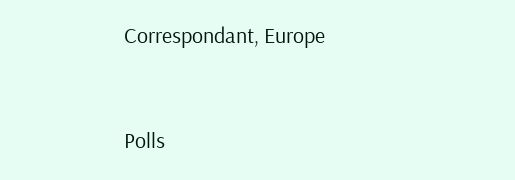Correspondant, Europe


Polls